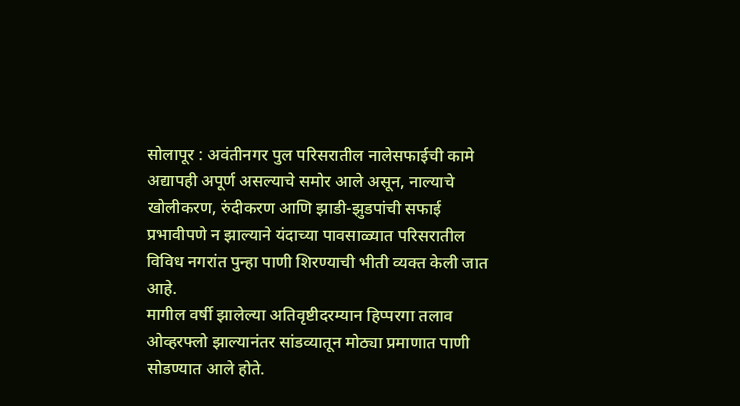सोलापूर : अवंतीनगर पुल परिसरातील नालेसफाईची कामे अद्यापही अपूर्ण असल्याचे समोर आले असून, नाल्याचे खोलीकरण, रुंदीकरण आणि झाडी-झुडपांची सफाई प्रभावीपणे न झाल्याने यंदाच्या पावसाळ्यात परिसरातील विविध नगरांत पुन्हा पाणी शिरण्याची भीती व्यक्त केली जात आहे.
मागील वर्षी झालेल्या अतिवृष्टीदरम्यान हिप्परगा तलाव ओव्हरफ्लो झाल्यानंतर सांडव्यातून मोठ्या प्रमाणात पाणी सोडण्यात आले होते.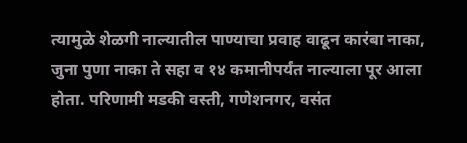त्यामुळे शेळगी नाल्यातील पाण्याचा प्रवाह वाढून कारंबा नाका, जुना पुणा नाका ते सहा व १४ कमानीपर्यंत नाल्याला पूर आला होता. परिणामी मडकी वस्ती, गणेशनगर, वसंत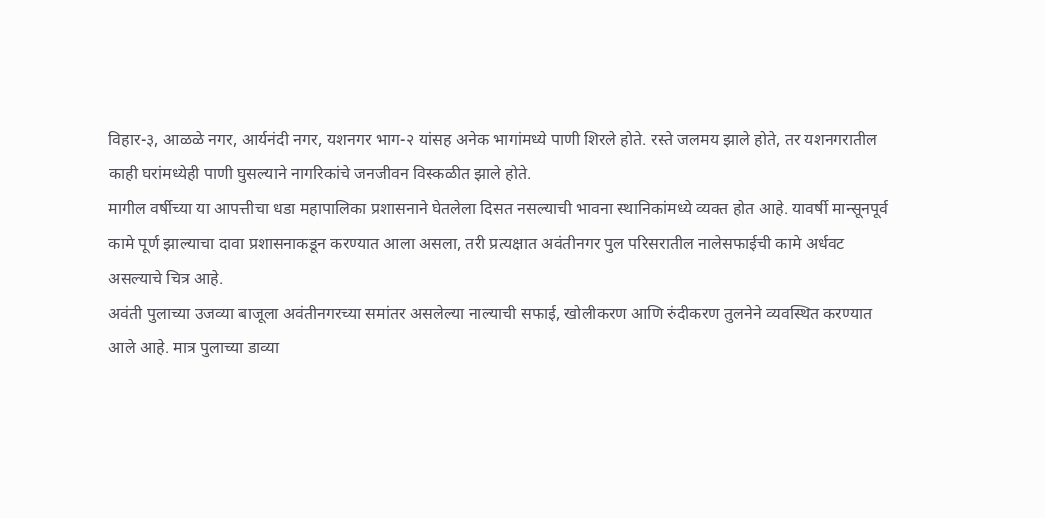विहार-३, आळळे नगर, आर्यनंदी नगर, यशनगर भाग-२ यांसह अनेक भागांमध्ये पाणी शिरले होते. रस्ते जलमय झाले होते, तर यशनगरातील काही घरांमध्येही पाणी घुसल्याने नागरिकांचे जनजीवन विस्कळीत झाले होते.
मागील वर्षीच्या या आपत्तीचा धडा महापालिका प्रशासनाने घेतलेला दिसत नसल्याची भावना स्थानिकांमध्ये व्यक्त होत आहे. यावर्षी मान्सूनपूर्व कामे पूर्ण झाल्याचा दावा प्रशासनाकडून करण्यात आला असला, तरी प्रत्यक्षात अवंतीनगर पुल परिसरातील नालेसफाईची कामे अर्धवट असल्याचे चित्र आहे.
अवंती पुलाच्या उजव्या बाजूला अवंतीनगरच्या समांतर असलेल्या नाल्याची सफाई, खोलीकरण आणि रुंदीकरण तुलनेने व्यवस्थित करण्यात आले आहे. मात्र पुलाच्या डाव्या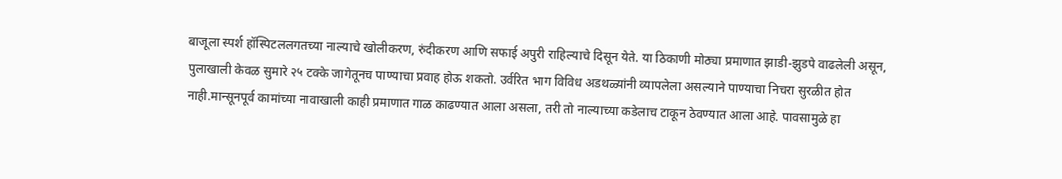बाजूला स्पर्श हॉस्पिटललगतच्या नाल्याचे खोलीकरण, रुंदीकरण आणि सफाई अपुरी राहिल्याचे दिसून येते. या ठिकाणी मोठ्या प्रमाणात झाडी-झुडपे वाढलेली असून, पुलाखाली केवळ सुमारे २५ टक्के जागेतूनच पाण्याचा प्रवाह होऊ शकतो. उर्वरित भाग विविध अडथळ्यांनी व्यापलेला असल्याने पाण्याचा निचरा सुरळीत होत नाही.मान्सूनपूर्व कामांच्या नावाखाली काही प्रमाणात गाळ काढण्यात आला असला, तरी तो नाल्याच्या कडेलाच टाकून ठेवण्यात आला आहे. पावसामुळे हा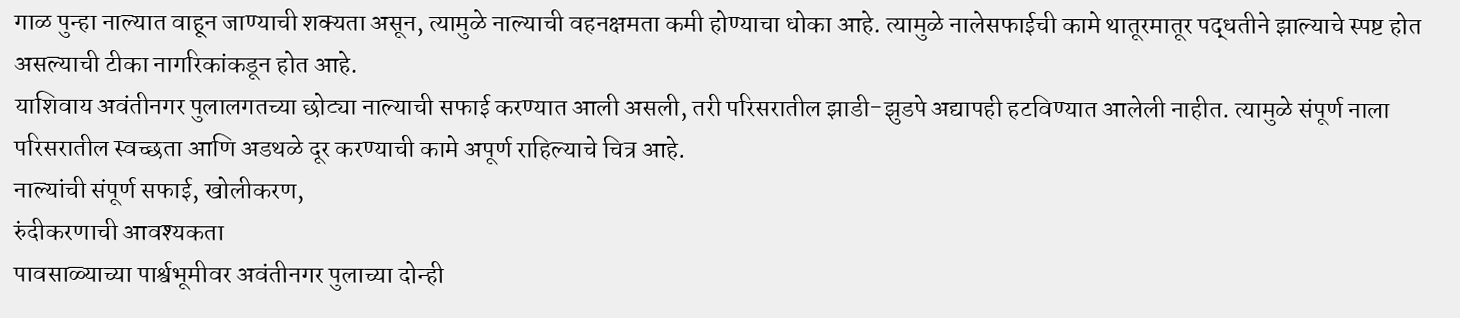गाळ पुन्हा नाल्यात वाहून जाण्याची शक्यता असून, त्यामुळे नाल्याची वहनक्षमता कमी होण्याचा धोका आहे. त्यामुळे नालेसफाईची कामे थातूरमातूर पद्धतीने झाल्याचे स्पष्ट होत असल्याची टीका नागरिकांकडून होत आहे.
याशिवाय अवंतीनगर पुलालगतच्या छोट्या नाल्याची सफाई करण्यात आली असली, तरी परिसरातील झाडी-झुडपे अद्यापही हटविण्यात आलेली नाहीत. त्यामुळे संपूर्ण नाला परिसरातील स्वच्छता आणि अडथळे दूर करण्याची कामे अपूर्ण राहिल्याचे चित्र आहे.
नाल्यांची संपूर्ण सफाई, खोलीकरण,
रुंदीकरणाची आवश्यकता
पावसाळ्याच्या पार्श्वभूमीवर अवंतीनगर पुलाच्या दोन्ही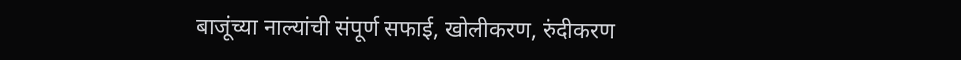बाजूंच्या नाल्यांची संपूर्ण सफाई, खोलीकरण, रुंदीकरण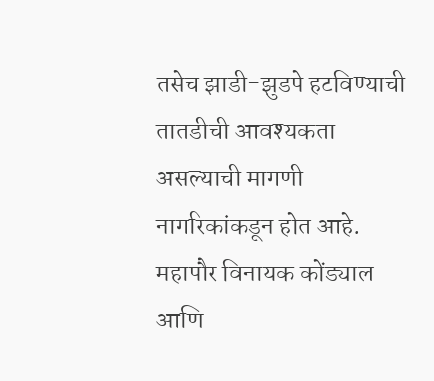तसेच झाडी-झुडपे हटविण्याची तातडीची आवश्यकता असल्याची मागणी नागरिकांकडून होत आहे. महापौर विनायक कोंड्याल आणि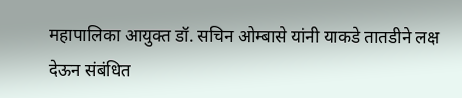महापालिका आयुक्त डॉ. सचिन ओम्बासे यांनी याकडे तातडीने लक्ष देऊन संबंधित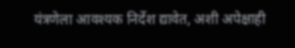यंत्रणेला आवश्यक निर्देश द्यावेत, अशी अपेक्षाही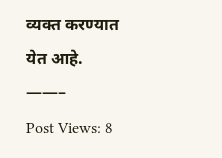व्यक्त करण्यात येत आहे.
——–
Post Views: 8